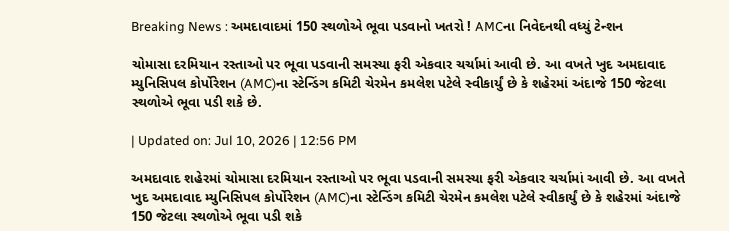Breaking News : અમદાવાદમાં 150 સ્થળોએ ભૂવા પડવાનો ખતરો ! AMCના નિવેદનથી વધ્યું ટેન્શન

ચોમાસા દરમિયાન રસ્તાઓ પર ભૂવા પડવાની સમસ્યા ફરી એકવાર ચર્ચામાં આવી છે. આ વખતે ખુદ અમદાવાદ મ્યુનિસિપલ કોર્પોરેશન (AMC)ના સ્ટેન્ડિંગ કમિટી ચેરમેન કમલેશ પટેલે સ્વીકાર્યું છે કે શહેરમાં અંદાજે 150 જેટલા સ્થળોએ ભૂવા પડી શકે છે.

| Updated on: Jul 10, 2026 | 12:56 PM

અમદાવાદ શહેરમાં ચોમાસા દરમિયાન રસ્તાઓ પર ભૂવા પડવાની સમસ્યા ફરી એકવાર ચર્ચામાં આવી છે. આ વખતે ખુદ અમદાવાદ મ્યુનિસિપલ કોર્પોરેશન (AMC)ના સ્ટેન્ડિંગ કમિટી ચેરમેન કમલેશ પટેલે સ્વીકાર્યું છે કે શહેરમાં અંદાજે 150 જેટલા સ્થળોએ ભૂવા પડી શકે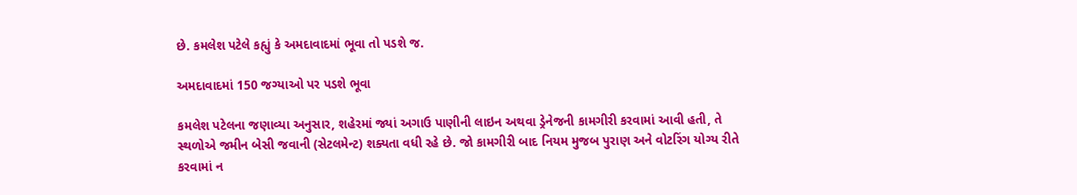છે. કમલેશ પટેલે કહ્યું કે અમદાવાદમાં ભૂવા તો પડશે જ.

અમદાવાદમાં 150 જગ્યાઓ પર પડશે ભૂવા

કમલેશ પટેલના જણાવ્યા અનુસાર, શહેરમાં જ્યાં અગાઉ પાણીની લાઇન અથવા ડ્રેનેજની કામગીરી કરવામાં આવી હતી, તે સ્થળોએ જમીન બેસી જવાની (સેટલમેન્ટ) શક્યતા વધી રહે છે. જો કામગીરી બાદ નિયમ મુજબ પુરાણ અને વોટરિંગ યોગ્ય રીતે કરવામાં ન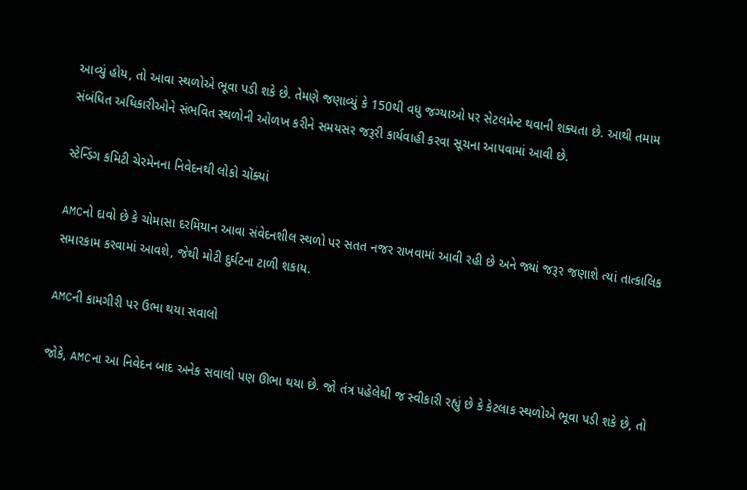આવ્યું હોય, તો આવા સ્થળોએ ભૂવા પડી શકે છે. તેમણે જણાવ્યું કે 150થી વધુ જગ્યાઓ પર સેટલમેન્ટ થવાની શક્યતા છે. આથી તમામ સંબંધિત અધિકારીઓને સંભવિત સ્થળોની ઓળખ કરીને સમયસર જરૂરી કાર્યવાહી કરવા સૂચના આપવામાં આવી છે.

સ્ટેન્ડિંગ કમિટી ચેરમેનના નિવેદનથી લોકો ચોંક્યાં

AMCનો દાવો છે કે ચોમાસા દરમિયાન આવા સંવેદનશીલ સ્થળો પર સતત નજર રાખવામાં આવી રહી છે અને જ્યાં જરૂર જણાશે ત્યાં તાત્કાલિક સમારકામ કરવામાં આવશે, જેથી મોટી દુર્ઘટના ટાળી શકાય.

AMCની કામગીરી પર ઉભા થયા સવાલો

જોકે, AMCના આ નિવેદન બાદ અનેક સવાલો પણ ઊભા થયા છે. જો તંત્ર પહેલેથી જ સ્વીકારી રહ્યું છે કે કેટલાક સ્થળોએ ભૂવા પડી શકે છે, તો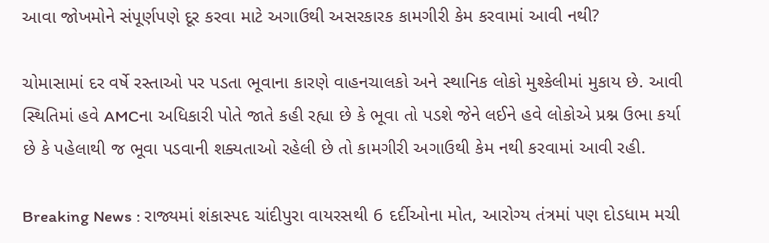આવા જોખમોને સંપૂર્ણપણે દૂર કરવા માટે અગાઉથી અસરકારક કામગીરી કેમ કરવામાં આવી નથી?

ચોમાસામાં દર વર્ષે રસ્તાઓ પર પડતા ભૂવાના કારણે વાહનચાલકો અને સ્થાનિક લોકો મુશ્કેલીમાં મુકાય છે. આવી સ્થિતિમાં હવે AMCના અધિકારી પોતે જાતે કહી રહ્યા છે કે ભૂવા તો પડશે જેને લઈને હવે લોકોએ પ્રશ્ન ઉભા કર્યા છે કે પહેલાથી જ ભૂવા પડવાની શક્યતાઓ રહેલી છે તો કામગીરી અગાઉથી કેમ નથી કરવામાં આવી રહી.

Breaking News : રાજ્યમાં શંકાસ્પદ ચાંદીપુરા વાયરસથી 6 દર્દીઓના મોત, આરોગ્ય તંત્રમાં પણ દોડધામ મચી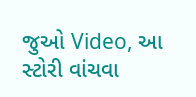જુઓ Video, આ સ્ટોરી વાંચવા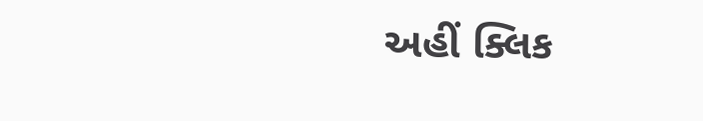અહીં ક્લિક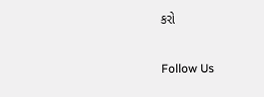કરો

Follow Us